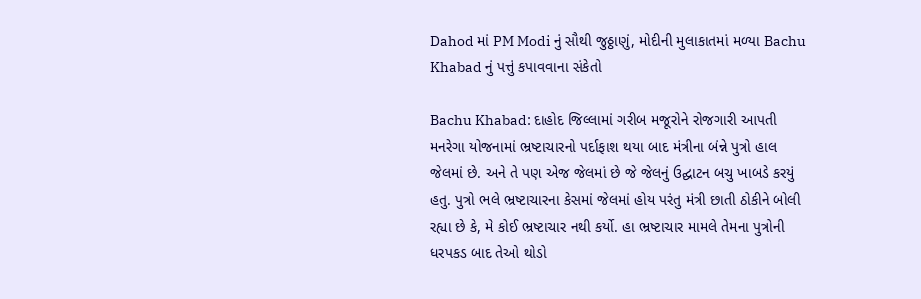Dahod માં PM Modi નું સૌથી જુઠ્ઠાણું, મોદીની મુલાકાતમાં મળ્યા Bachu Khabad નું પત્તું કપાવવાના સંકેતો

Bachu Khabad: દાહોદ જિલ્લામાં ગરીબ મજૂરોને રોજગારી આપતી મનરેગા યોજનામાં ભ્રષ્ટાચારનો પર્દાફાશ થયા બાદ મંત્રીના બંન્ને પુત્રો હાલ જેલમાં છે. અને તે પણ એજ જેલમાં છે જે જેલનું ઉદ્ઘાટન બચુ ખાબડે કરયું હતુ. પુત્રો ભલે ભ્રષ્ટાચારના કેસમાં જેલમાં હોય પરંતુ મંત્રી છાતી ઠોકીને બોલી રહ્યા છે કે, મે કોઈ ભ્રષ્ટાચાર નથી કર્યો. હા ભ્રષ્ટાચાર મામલે તેમના પુત્રોની ધરપકડ બાદ તેઓ થોડો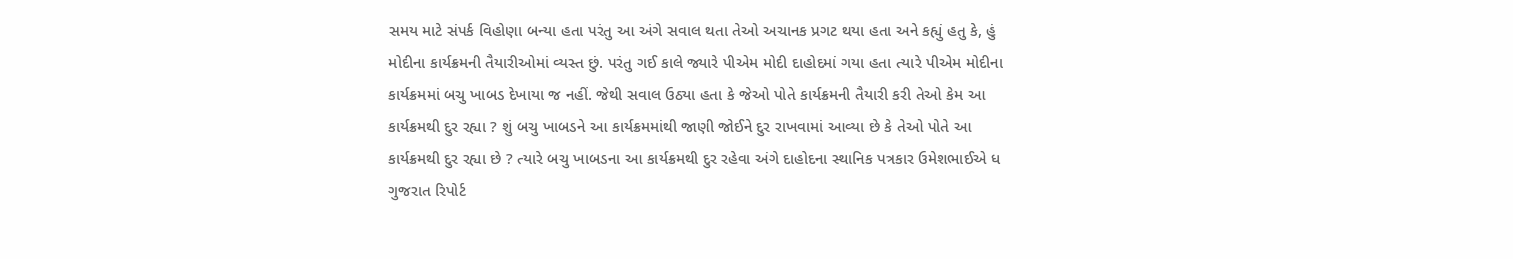સમય માટે સંપર્ક વિહોણા બન્યા હતા પરંતુ આ અંગે સવાલ થતા તેઓ અચાનક પ્રગટ થયા હતા અને કહ્યું હતુ કે, હું મોદીના કાર્યક્રમની તૈયારીઓમાં વ્યસ્ત છું. પરંતુ ગઈ કાલે જ્યારે પીએમ મોદી દાહોદમાં ગયા હતા ત્યારે પીએમ મોદીના કાર્યક્રમમાં બચુ ખાબડ દેખાયા જ નહીં. જેથી સવાલ ઉઠ્યા હતા કે જેઓ પોતે કાર્યક્રમની તૈયારી કરી તેઓ કેમ આ કાર્યક્રમથી દુર રહ્યા ? શું બચુ ખાબડને આ કાર્યક્રમમાંથી જાણી જોઈને દુર રાખવામાં આવ્યા છે કે તેઓ પોતે આ કાર્યક્રમથી દુર રહ્યા છે ? ત્યારે બચુ ખાબડના આ કાર્યક્રમથી દુર રહેવા અંગે દાહોદના સ્થાનિક પત્રકાર ઉમેશભાઈએ ધ ગુજરાત રિપોર્ટ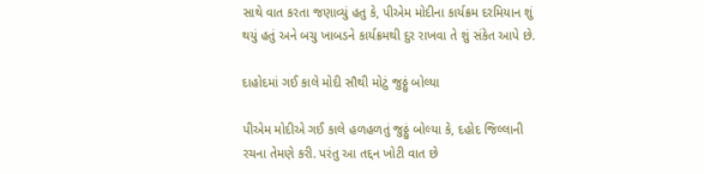સાથે વાત કરતા જણાવ્યું હતુ કે, પીએમ મોદીના કાર્યક્રમ દરમિયાન શું થયું હતું અને બચુ ખાબડને કાર્યક્રમથી દુર રાખવા તે શું સંકેત આપે છે.

દાહોદમાં ગઈ કાલે મોદી સૌથી મોટું જુઠ્ઠું બોલ્યા

પીએમ મોદીએ ગઈ કાલે હળહળતું જુઠ્ઠું બોલ્યા કે, દહોદ જિલ્લાની રચના તેમણે કરી. પરંતુ આ તદ્દન ખોટી વાત છે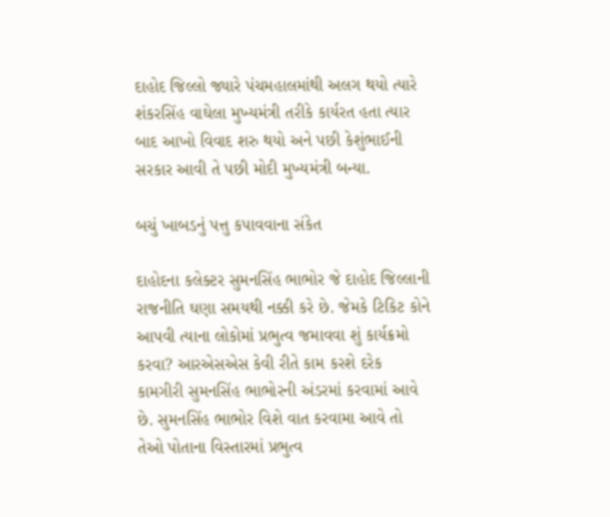દાહોદ જિલ્લો જ્યારે પંચમહાલમાંથી અલગ થયો ત્યારે શંકરસિંહ વાઘેલા મુખ્યમંત્રી તરીકે કાર્યરત હતા ત્યાર બાદ આખો વિવાદ શરુ થયો અને પછી કેશુંભાઈની સરકાર આવી તે પછી મોદી મુખ્યમંત્રી બન્યા.

બચું ખાબડનું પત્તુ કપાવવાના સંકેત

દાહોદના કલેક્ટર સુમનસિંહ ભાભોર જે દાહોદ જિલ્લાની રાજનીતિ ઘણા સમયથી નક્કી કરે છે. જેમકે ટિકિટ કોને આપવી ત્યાના લોકોમાં પ્રભુત્વ જમાવવા શું કાર્યક્રમો કરવા? આરએસએસ કેવી રીતે કામ કરશે દરેક કામગીરી સુમનસિંહ ભાભોરની અંડરમાં કરવામાં આવે છે. સુમનસિંહ ભાભોર વિશે વાત કરવામા આવે તો તેઓ પોતાના વિસ્તારમાં પ્રભુત્વ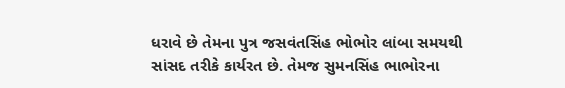ધરાવે છે તેમના પુત્ર જસવંતસિંહ ભોભોર લાંબા સમયથી સાંસદ તરીકે કાર્યરત છે. તેમજ સુમનસિંહ ભાભોરના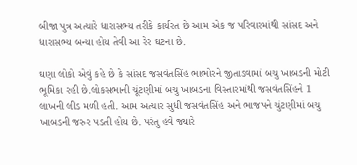બીજા પુત્ર અત્યારે ધારાસભ્ય તરીકે કાર્યરત છે આમ એક જ પરિવારમાંથી સાંસદ અને ધારાસભ્ય બન્યા હોય તેવી આ રેર ઘટના છે.

ઘણા લોકો એવું કહે છે કે સાંસદ જસવંતસિંહ ભાભોરને જીતાડવામાં બચુ ખાબડની મોટી ભૂમિકા રહી છે.લોકસભાની ચૂંટણીમાં બચુ ખાબડના વિસ્તારમાંથી જસવંતસિંહને 1 લાખની લીડ મળી હતી. આમ અત્યાર સુધી જસવંતસિંહ અને ભાજપને ચુંટણીમાં બચુ ખાબડની જરુર પડતી હોય છે. પરંતુ હવે જ્યારે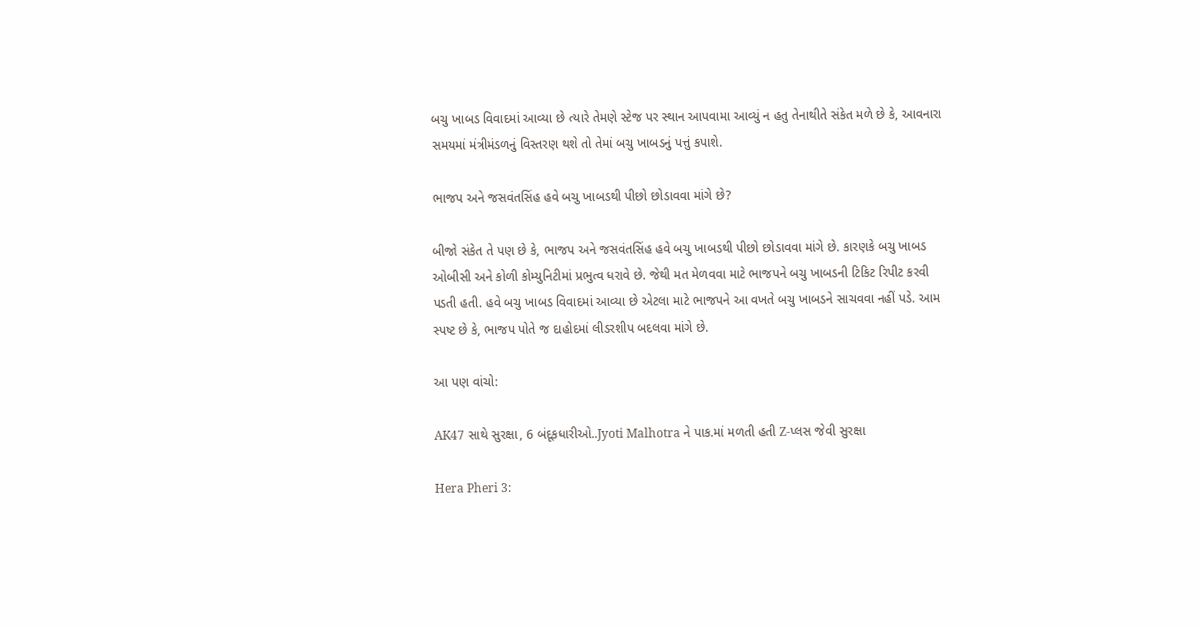બચુ ખાબડ વિવાદમાં આવ્યા છે ત્યારે તેમણે સ્ટેજ પર સ્થાન આપવામા આવ્યું ન હતુ તેનાથીતે સંકેત મળે છે કે, આવનારા સમયમાં મંત્રીમંડળનું વિસ્તરણ થશે તો તેમાં બચુ ખાબડનું પત્તું કપાશે.

ભાજપ અને જસવંતસિંહ હવે બચુ ખાબડથી પીછો છોડાવવા માંગે છે?

બીજો સંકેત તે પણ છે કે, ભાજપ અને જસવંતસિંહ હવે બચુ ખાબડથી પીછો છોડાવવા માંગે છે. કારણકે બચુ ખાબડ ઓબીસી અને કોળી કોમ્યુનિટીમાં પ્રભુત્વ ધરાવે છે. જેથી મત મેળવવા માટે ભાજપને બચુ ખાબડની ટિકિટ રિપીટ કરવી પડતી હતી. હવે બચુ ખાબડ વિવાદમાં આવ્યા છે એટલા માટે ભાજપને આ વખતે બચુ ખાબડને સાચવવા નહીં પડે. આમ સ્પષ્ટ છે કે, ભાજપ પોતે જ દાહોદમાં લીડરશીપ બદલવા માંગે છે.

આ પણ વાંચો:

AK47 સાથે સુરક્ષા, 6 બંદૂકધારીઓ..Jyoti Malhotra ને પાક.માં મળતી હતી Z-પ્લસ જેવી સુરક્ષા

Hera Pheri 3: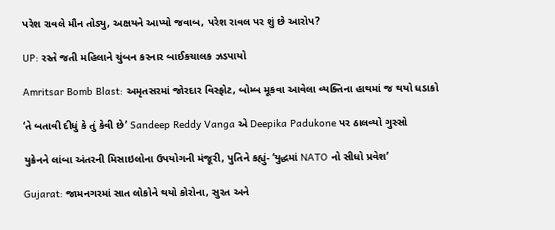પરેશ રાવલે મૌન તોડ્યુ, અક્ષયને આપ્યો જવાબ, પરેશ રાવલ પર શું છે આરોપ?

UP: રસ્તે જતી મહિલાને ચુંબન કરનાર બાઈકચાલક ઝડપાયો

Amritsar Bomb Blast: અમૃતસરમાં જોરદાર વિસ્ફોટ, બોમ્બ મૂકવા આવેલા વ્યક્તિના હાથમાં જ થયો ધડાકો

‘તે બતાવી દીધું કે તું કેવી છે’ Sandeep Reddy Vanga એ Deepika Padukone પર ઠાલવ્યો ગુસ્સો

યુક્રેનને લાંબા અંતરની મિસાઇલોના ઉપયોગની મંજૂરી, પુતિને કહ્યું- ‘યુદ્ધમાં NATO નો સીધો પ્રવેશ’

Gujarat: જામનગરમાં સાત લોકોને થયો કોરોના, સુરત અને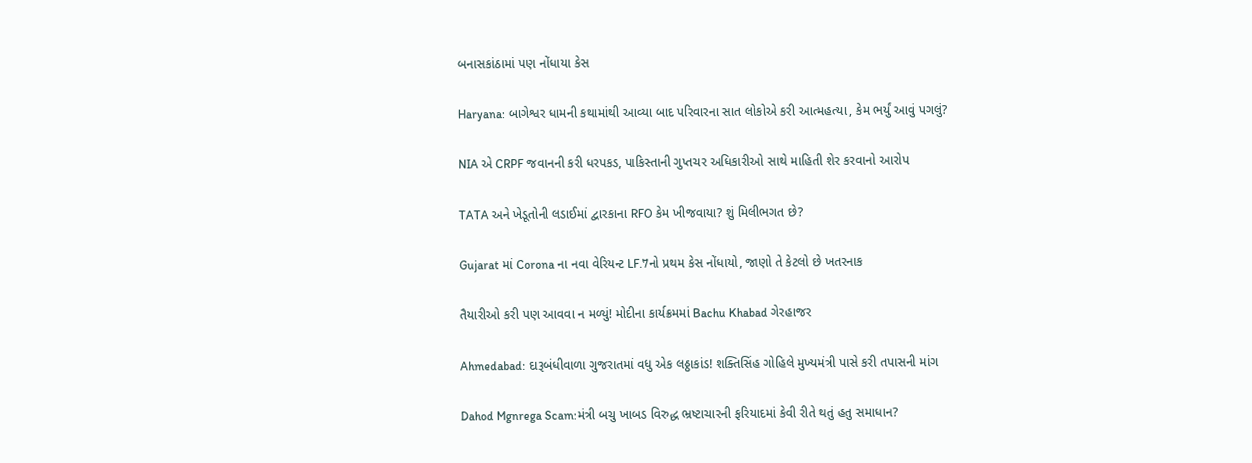બનાસકાંઠામાં પણ નોંધાયા કેસ

Haryana: બાગેશ્વર ધામની કથામાંથી આવ્યા બાદ પરિવારના સાત લોકોએ કરી આત્મહત્યા, કેમ ભર્યું આવું પગલું?

NIA એ CRPF જવાનની કરી ધરપકડ, પાકિસ્તાની ગુપ્તચર અધિકારીઓ સાથે માહિતી શેર કરવાનો આરોપ

TATA અને ખેડૂતોની લડાઈમાં દ્વારકાના RFO કેમ ખીજવાયા? શું મિલીભગત છે?

Gujarat માં Corona ના નવા વેરિયન્ટ LF.7નો પ્રથમ કેસ નોંધાયો, જાણો તે કેટલો છે ખતરનાક

તૈયારીઓ કરી પણ આવવા ન મળ્યું! મોદીના કાર્યક્રમમાં Bachu Khabad ગેરહાજર

Ahmedabad: દારૂબંધીવાળા ગુજરાતમાં વધુ એક લઠ્ઠાકાંડ! શક્તિસિંહ ગોહિલે મુખ્યમંત્રી પાસે કરી તપાસની માંગ

Dahod Mgnrega Scam:મંત્રી બચુ ખાબડ વિરુદ્ધ ભ્રષ્ટાચારની ફરિયાદમાં કેવી રીતે થતું હતુ સમાધાન?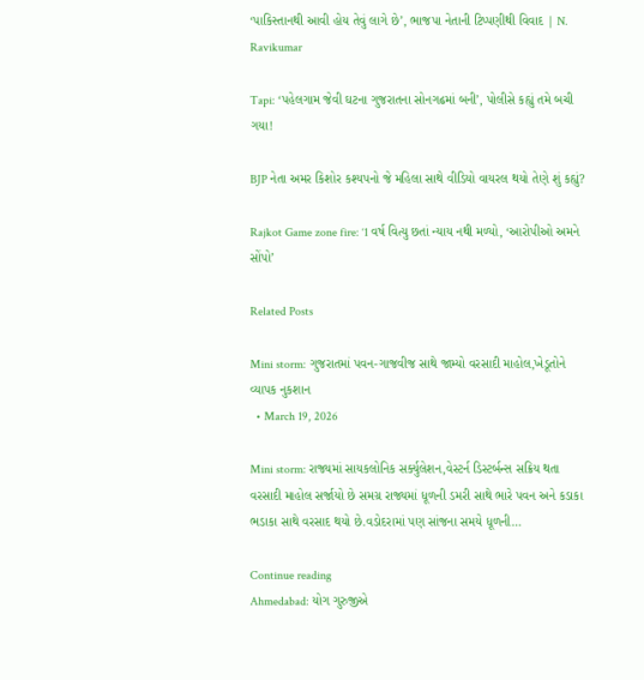‘પાકિસ્તાનથી આવી હોય તેવું લાગે છે’, ભાજપા નેતાની ટિપ્પણીથી વિવાદ | N. Ravikumar

Tapi: ‘પહેલગામ જેવી ઘટના ગુજરાતના સોનગઢમાં બની’, પોલીસે કહ્યું તમે બચી ગયા!

BJP નેતા અમર કિશોર કશ્યપનો જે મહિલા સાથે વીડિયો વાયરલ થયો તેણે શું કહ્યું?

Rajkot Game zone fire: ‘1 વર્ષ વિત્યુ છતાં ન્યાય નથી મળ્યો, ‘આરોપીઓ અમને સોંપો’

Related Posts

Mini storm: ગુજરાતમાં પવન-ગાજવીજ સાથે જામ્યો વરસાદી માહોલ,ખેડૂતોને વ્યાપક નુકશાન
  • March 19, 2026

Mini storm: રાજ્યમાં સાયકલોનિક સર્ક્યુલેશન,વેસ્ટર્ન ડિસ્ટર્બન્સ સક્રિય થતા વરસાદી માહોલ સર્જાયો છે સમગ્ર રાજ્યમાં ધૂળની ડમરી સાથે ભારે પવન અને કડાકા ભડાકા સાથે વરસાદ થયો છે.વડોદરામાં પણ સાંજના સમયે ધૂળની…

Continue reading
Ahmedabad: યોગ ગુરુજીએ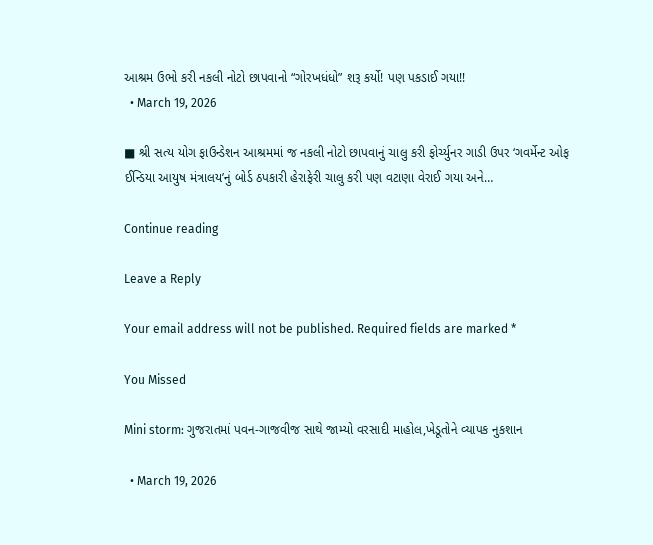આશ્રમ ઉભો કરી નકલી નોટો છાપવાનો “ગોરખધંધો” શરૂ કર્યો! પણ પકડાઈ ગયા!!
  • March 19, 2026

■ શ્રી સત્ય યોગ ફાઉન્ડેશન આશ્રમમાં જ નકલી નોટો છાપવાનું ચાલુ કરી ફોર્ચ્યુનર ગાડી ઉપર ‘ગવર્મેન્ટ ઓફ ઈન્ડિયા આયુષ મંત્રાલય’નું બોર્ડ ઠપકારી હેરાફેરી ચાલુ કરી પણ વટાણા વેરાઈ ગયા અને…

Continue reading

Leave a Reply

Your email address will not be published. Required fields are marked *

You Missed

Mini storm: ગુજરાતમાં પવન-ગાજવીજ સાથે જામ્યો વરસાદી માહોલ,ખેડૂતોને વ્યાપક નુકશાન

  • March 19, 2026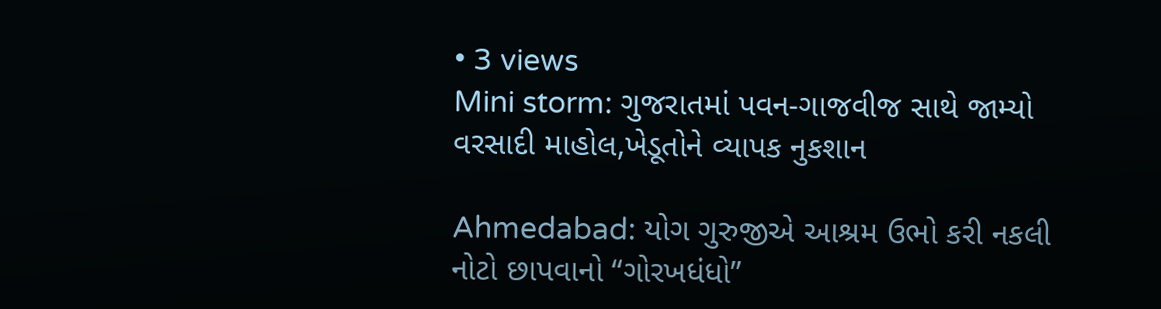• 3 views
Mini storm: ગુજરાતમાં પવન-ગાજવીજ સાથે જામ્યો વરસાદી માહોલ,ખેડૂતોને વ્યાપક નુકશાન

Ahmedabad: યોગ ગુરુજીએ આશ્રમ ઉભો કરી નકલી નોટો છાપવાનો “ગોરખધંધો”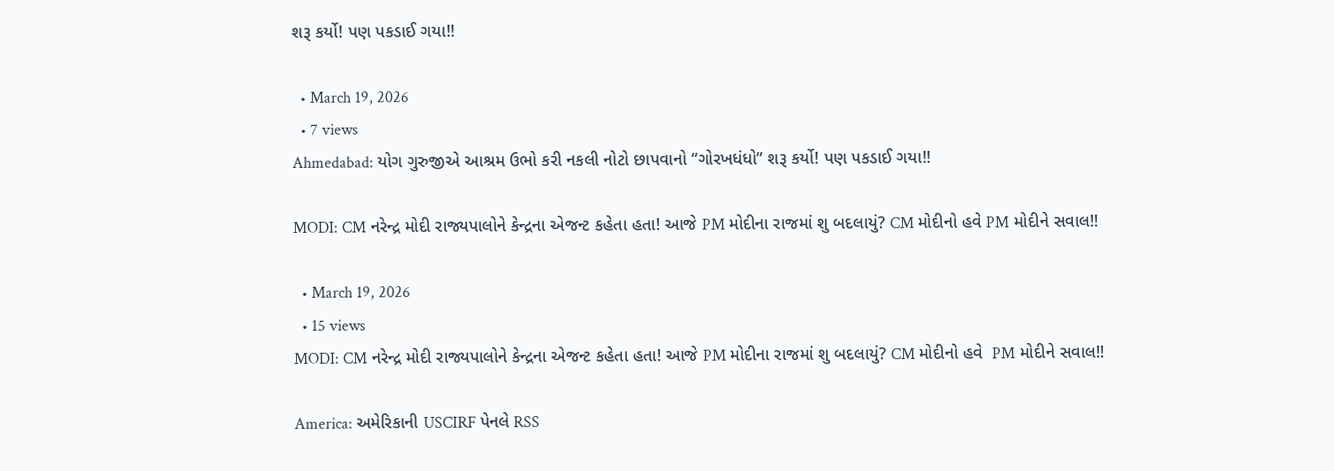શરૂ કર્યો! પણ પકડાઈ ગયા!!

  • March 19, 2026
  • 7 views
Ahmedabad: યોગ ગુરુજીએ આશ્રમ ઉભો કરી નકલી નોટો છાપવાનો “ગોરખધંધો” શરૂ કર્યો! પણ પકડાઈ ગયા!!

MODI: CM નરેન્દ્ર મોદી રાજ્યપાલોને કેન્દ્રના એજન્ટ કહેતા હતા! આજે PM મોદીના રાજમાં શુ બદલાયું? CM મોદીનો હવે PM મોદીને સવાલ!!

  • March 19, 2026
  • 15 views
MODI: CM નરેન્દ્ર મોદી રાજ્યપાલોને કેન્દ્રના એજન્ટ કહેતા હતા! આજે PM મોદીના રાજમાં શુ બદલાયું? CM મોદીનો હવે  PM મોદીને સવાલ!!

America: અમેરિકાની USCIRF પેનલે RSS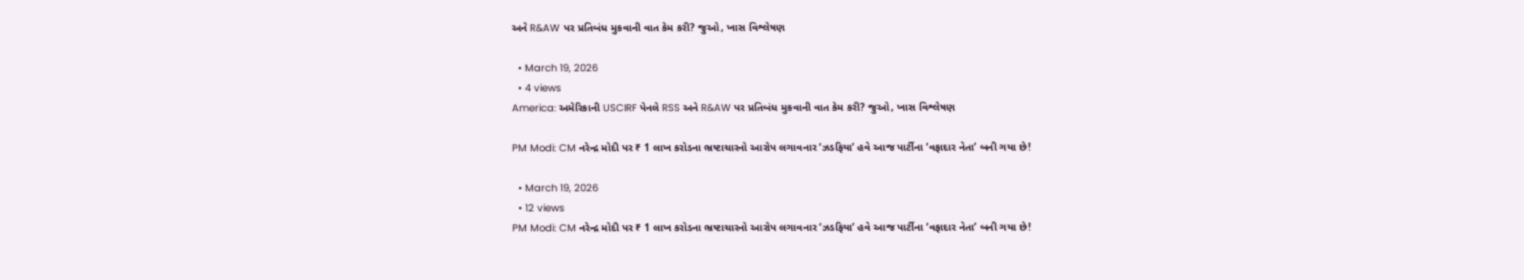અને R&AW પર પ્રતિબંધ મુકવાની વાત કેમ કરી? જુઓ, ખાસ વિશ્લેષણ

  • March 19, 2026
  • 4 views
America: અમેરિકાની USCIRF પેનલે RSS અને R&AW પર પ્રતિબંધ મુકવાની વાત કેમ કરી? જુઓ, ખાસ વિશ્લેષણ

PM Modi: CM નરેન્દ્ર મોદી પર ₹ 1 લાખ કરોડના ભ્રષ્ટાચારનો આરોપ લગાવનાર ‘ઝડફિયા’ હવે આજ પાર્ટીના ‘વફાદાર નેતા’ બની ગયા છે!

  • March 19, 2026
  • 12 views
PM Modi: CM નરેન્દ્ર મોદી પર ₹ 1 લાખ કરોડના ભ્રષ્ટાચારનો આરોપ લગાવનાર ‘ઝડફિયા’ હવે આજ પાર્ટીના ‘વફાદાર નેતા’ બની ગયા છે!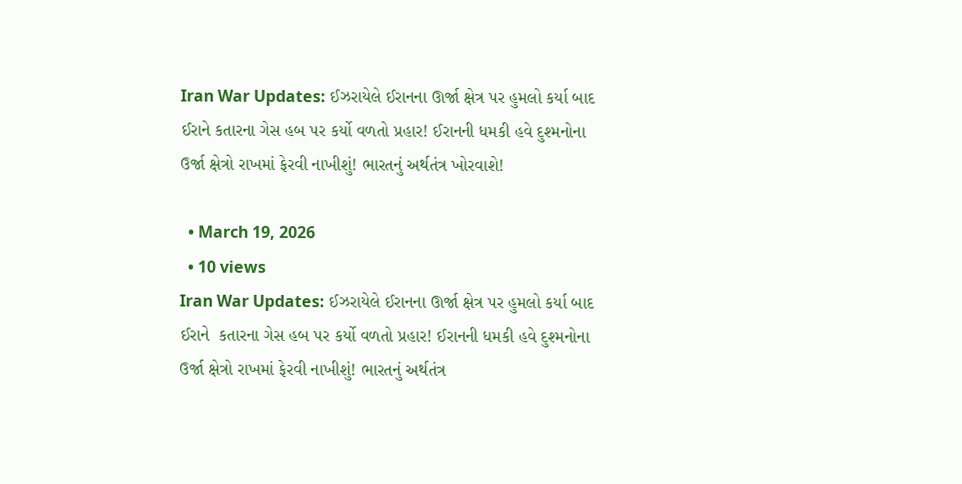Iran War Updates: ઈઝરાયેલે ઈરાનના ઊર્જા ક્ષેત્ર પર હુમલો કર્યા બાદ ઈરાને કતારના ગેસ હબ પર કર્યો વળતો પ્રહાર! ઈરાનની ધમકી હવે દુશ્મનોના ઉર્જા ક્ષેત્રો રાખમાં ફેરવી નાખીશું! ભારતનું અર્થતંત્ર ખોરવાશે!

  • March 19, 2026
  • 10 views
Iran War Updates: ઈઝરાયેલે ઈરાનના ઊર્જા ક્ષેત્ર પર હુમલો કર્યા બાદ ઈરાને  કતારના ગેસ હબ પર કર્યો વળતો પ્રહાર! ઈરાનની ધમકી હવે દુશ્મનોના ઉર્જા ક્ષેત્રો રાખમાં ફેરવી નાખીશું! ભારતનું અર્થતંત્ર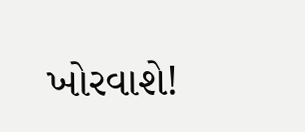ખોરવાશે!